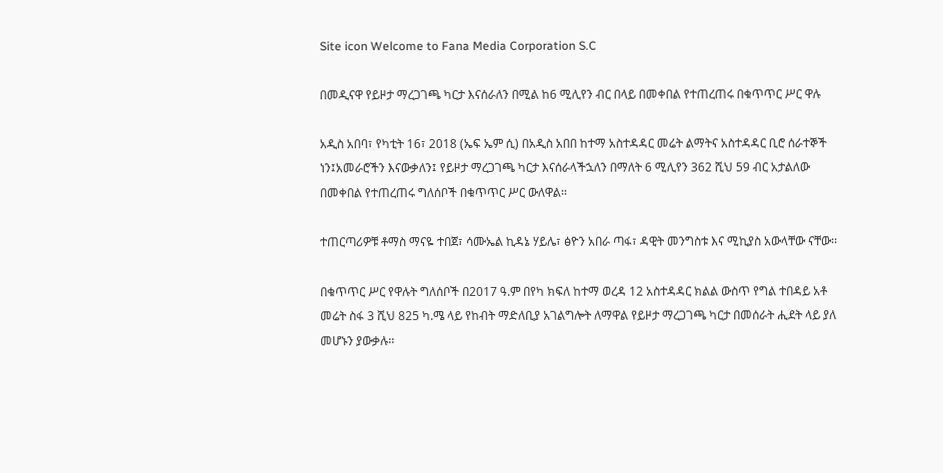Site icon Welcome to Fana Media Corporation S.C

በመዲናዋ የይዞታ ማረጋገጫ ካርታ እናሰራለን በሚል ከ6 ሚሊየን ብር በላይ በመቀበል የተጠረጠሩ በቁጥጥር ሥር ዋሉ

አዲስ አበባ፣ የካቲት 16፣ 2018 (ኤፍ ኤም ሲ) በአዲስ አበበ ከተማ አስተዳዳር መሬት ልማትና አስተዳዳር ቢሮ ሰራተኞች ነን፤አመራሮችን እናውቃለን፤ የይዞታ ማረጋገጫ ካርታ እናሰራላችኋለን በማለት 6 ሚሊየን 362 ሺህ 59 ብር አታልለው በመቀበል የተጠረጠሩ ግለሰቦች በቁጥጥር ሥር ውለዋል፡፡

ተጠርጣሪዎቹ ቶማስ ማናዬ ተበጀ፣ ሳሙኤል ኪዳኔ ሃይሌ፣ ፅዮን አበራ ጣፋ፣ ዳዊት መንግስቱ እና ሚኪያስ አውላቸው ናቸው፡፡

በቁጥጥር ሥር የዋሉት ግለሰቦች በ2017 ዓ.ም በየካ ክፍለ ከተማ ወረዳ 12 አስተዳዳር ክልል ውስጥ የግል ተበዳይ አቶ መሬት ስፋ 3 ሺህ 825 ካ.ሜ ላይ የከብት ማድለቢያ አገልግሎት ለማዋል የይዞታ ማረጋገጫ ካርታ በመሰራት ሒደት ላይ ያለ መሆኑን ያውቃሉ፡፡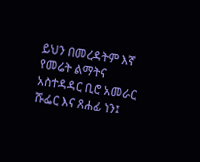ይህን በመረዳትም እኛ የመሬት ልማትና አስተዳዳር ቢሮ አመራር ሹፌር እና ጸሐፊ ነን፤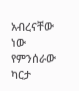አብረናቸው ነው የምንሰራው ካርታ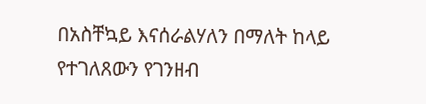በአስቸኳይ እናሰራልሃለን በማለት ከላይ የተገለጸውን የገንዘብ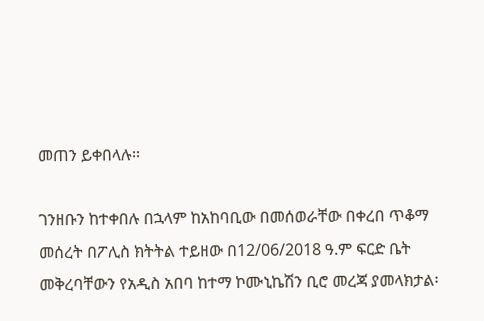መጠን ይቀበላሉ፡፡

ገንዘቡን ከተቀበሉ በኋላም ከአከባቢው በመሰወራቸው በቀረበ ጥቆማ መሰረት በፖሊስ ክትትል ተይዘው በ12/06/2018 ዓ.ም ፍርድ ቤት መቅረባቸውን የአዲስ አበባ ከተማ ኮሙኒኬሽን ቢሮ መረጃ ያመላክታል፡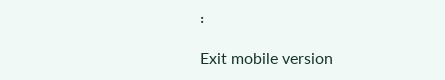፡

Exit mobile version